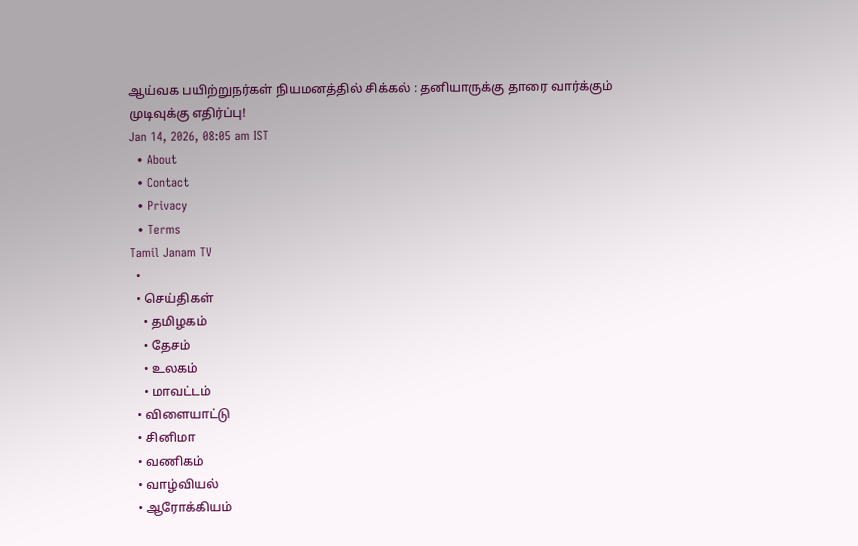ஆய்வக பயிற்றுநர்கள் நியமனத்தில் சிக்கல் : தனியாருக்கு தாரை வார்க்கும் முடிவுக்கு எதிர்ப்பு!
Jan 14, 2026, 08:05 am IST
  • About
  • Contact
  • Privacy
  • Terms
Tamil Janam TV
  •
  • செய்திகள்
    • தமிழகம்
    • தேசம்
    • உலகம்
    • மாவட்டம்
  • விளையாட்டு
  • சினிமா
  • வணிகம்
  • வாழ்வியல்
  • ஆரோக்கியம்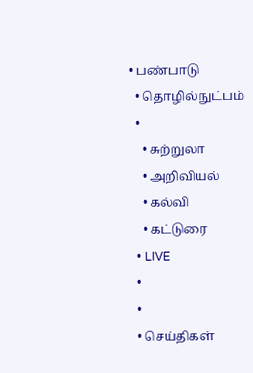• பண்பாடு
  • தொழில்நுட்பம்
  •
    • சுற்றுலா
    • அறிவியல்
    • கல்வி
    • கட்டுரை
  • LIVE
  •
  •
  • செய்திகள்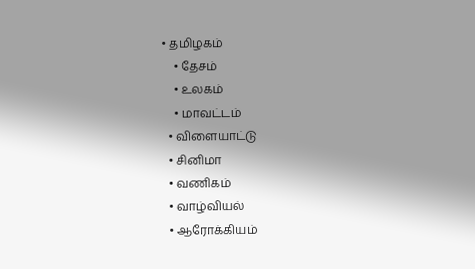• தமிழகம்
    • தேசம்
    • உலகம்
    • மாவட்டம்
  • விளையாட்டு
  • சினிமா
  • வணிகம்
  • வாழ்வியல்
  • ஆரோக்கியம்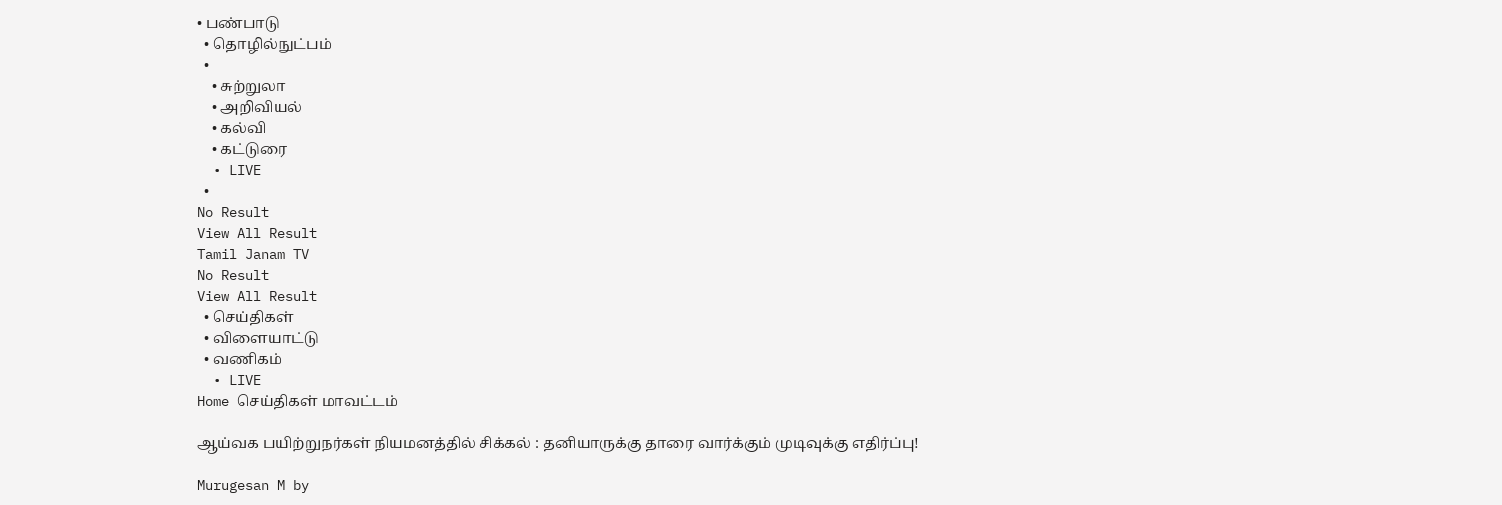• பண்பாடு
  • தொழில்நுட்பம்
  •
    • சுற்றுலா
    • அறிவியல்
    • கல்வி
    • கட்டுரை
  • LIVE
  •
No Result
View All Result
Tamil Janam TV
No Result
View All Result
  • செய்திகள்
  • விளையாட்டு
  • வணிகம்
  • LIVE
Home செய்திகள் மாவட்டம்

ஆய்வக பயிற்றுநர்கள் நியமனத்தில் சிக்கல் : தனியாருக்கு தாரை வார்க்கும் முடிவுக்கு எதிர்ப்பு!

Murugesan M by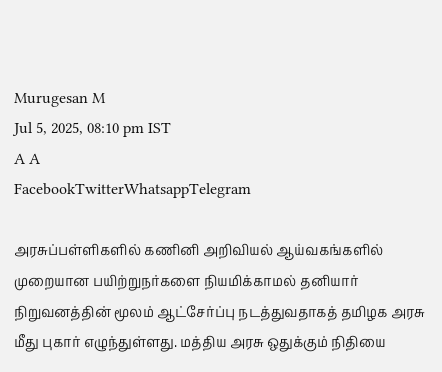Murugesan M
Jul 5, 2025, 08:10 pm IST
A A
FacebookTwitterWhatsappTelegram

அரசுப்பள்ளிகளில் கணினி அறிவியல் ஆய்வகங்களில் முறையான பயிற்றுநர்களை நியமிக்காமல் தனியார் நிறுவனத்தின் மூலம் ஆட்சேர்ப்பு நடத்துவதாகத் தமிழக அரசு மீது புகார் எழுந்துள்ளது. மத்திய அரசு ஒதுக்கும் நிதியை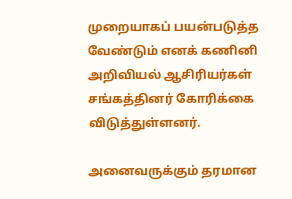முறையாகப் பயன்படுத்த வேண்டும் எனக் கணினி அறிவியல் ஆசிரியர்கள் சங்கத்தினர் கோரிக்கை விடுத்துள்ளனர்.

அனைவருக்கும் தரமான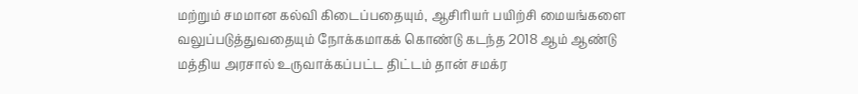மற்றும் சமமான கல்வி கிடைப்பதையும், ஆசிரியர் பயிற்சி மையங்களை வலுப்படுத்துவதையும் நோக்கமாகக் கொண்டு கடந்த 2018 ஆம் ஆண்டு மத்திய அரசால் உருவாக்கப்பட்ட திட்டம் தான் சமக்ர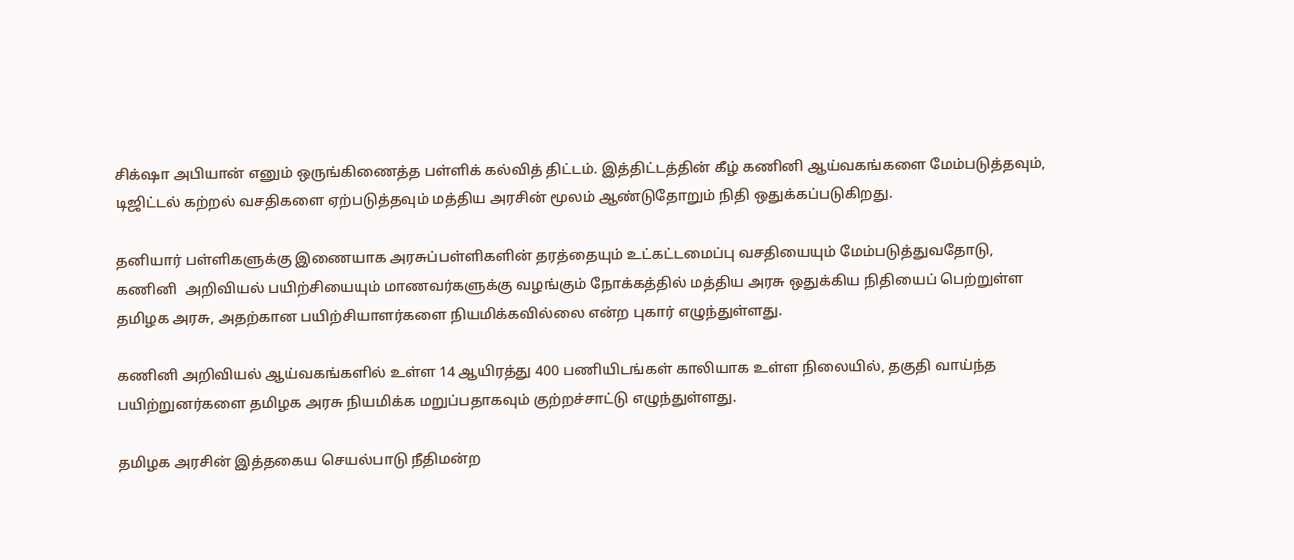சிக்‌ஷா அபியான் எனும் ஒருங்கிணைத்த பள்ளிக் கல்வித் திட்டம். இத்திட்டத்தின் கீழ் கணினி ஆய்வகங்களை மேம்படுத்தவும், டிஜிட்டல் கற்றல் வசதிகளை ஏற்படுத்தவும் மத்திய அரசின் மூலம் ஆண்டுதோறும் நிதி ஒதுக்கப்படுகிறது.

தனியார் பள்ளிகளுக்கு இணையாக அரசுப்பள்ளிகளின் தரத்தையும் உட்கட்டமைப்பு வசதியையும் மேம்படுத்துவதோடு, கணினி  அறிவியல் பயிற்சியையும் மாணவர்களுக்கு வழங்கும் நோக்கத்தில் மத்திய அரசு ஒதுக்கிய நிதியைப் பெற்றுள்ள தமிழக அரசு, அதற்கான பயிற்சியாளர்களை நியமிக்கவில்லை என்ற புகார் எழுந்துள்ளது.

கணினி அறிவியல் ஆய்வகங்களில் உள்ள 14 ஆயிரத்து 400 பணியிடங்கள் காலியாக உள்ள நிலையில், தகுதி வாய்ந்த பயிற்றுனர்களை தமிழக அரசு நியமிக்க மறுப்பதாகவும் குற்றச்சாட்டு எழுந்துள்ளது.

தமிழக அரசின் இத்தகைய செயல்பாடு நீதிமன்ற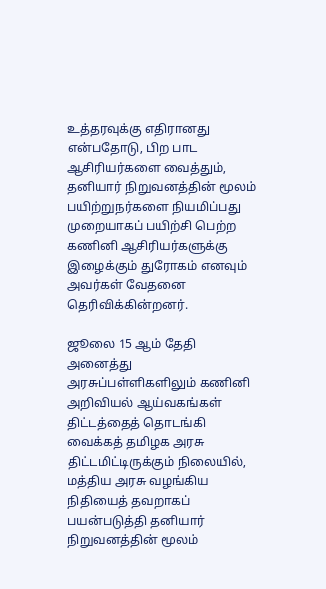உத்தரவுக்கு எதிரானது என்பதோடு, பிற பாட ஆசிரியர்களை வைத்தும், தனியார் நிறுவனத்தின் மூலம் பயிற்றுநர்களை நியமிப்பது முறையாகப் பயிற்சி பெற்ற கணினி ஆசிரியர்களுக்கு இழைக்கும் துரோகம் எனவும் அவர்கள் வேதனை தெரிவிக்கின்றனர்.

ஜூலை 15 ஆம் தேதி அனைத்து அரசுப்பள்ளிகளிலும் கணினி அறிவியல் ஆய்வகங்கள் திட்டத்தைத் தொடங்கி வைக்கத் தமிழக அரசு திட்டமிட்டிருக்கும் நிலையில், மத்திய அரசு வழங்கிய நிதியைத் தவறாகப் பயன்படுத்தி தனியார் நிறுவனத்தின் மூலம்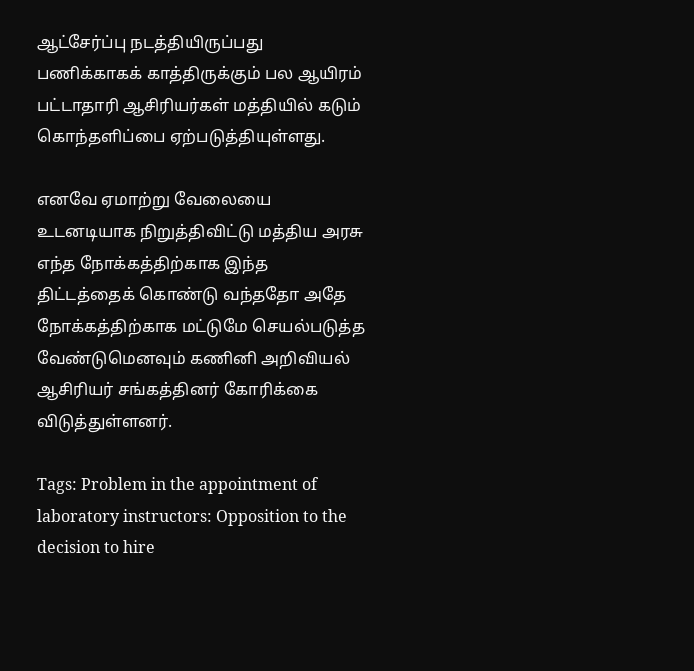ஆட்சேர்ப்பு நடத்தியிருப்பது பணிக்காகக் காத்திருக்கும் பல ஆயிரம் பட்டாதாரி ஆசிரியர்கள் மத்தியில் கடும் கொந்தளிப்பை ஏற்படுத்தியுள்ளது.

எனவே ஏமாற்று வேலையை உடனடியாக நிறுத்திவிட்டு மத்திய அரசு எந்த நோக்கத்திற்காக இந்த திட்டத்தைக் கொண்டு வந்ததோ அதே நோக்கத்திற்காக மட்டுமே செயல்படுத்த வேண்டுமெனவும் கணினி அறிவியல் ஆசிரியர் சங்கத்தினர் கோரிக்கை விடுத்துள்ளனர்.

Tags: Problem in the appointment of laboratory instructors: Opposition to the decision to hire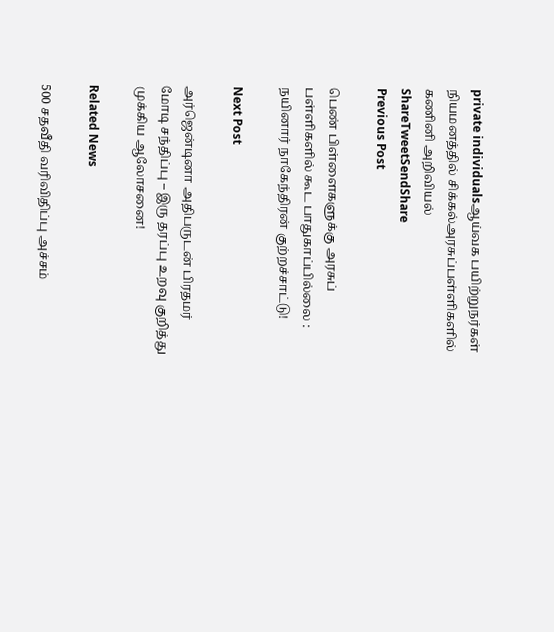private individualsஆய்வக பயிற்றுநர்கள் நியமனத்தில் சிக்கல்அரசுப்பள்ளிகளில் கணினி அறிவியல்
ShareTweetSendShare
Previous Post

பெண் பிள்ளைகளுக்கு அரசுப் பள்ளிகளில் கூட பாதுகாப்பில்லை : நயினார் நாகேந்திரன் குற்றச்சாட்டு!

Next Post

அர்ஜென்டினா அதிபருடன் பிரதமர் மோடி சந்திப்பு – இரு தரப்பு உறவு குறித்து முக்கிய ஆலோசனை!

Related News

500 சதவீதி வரிவிதிப்பு அச்சம்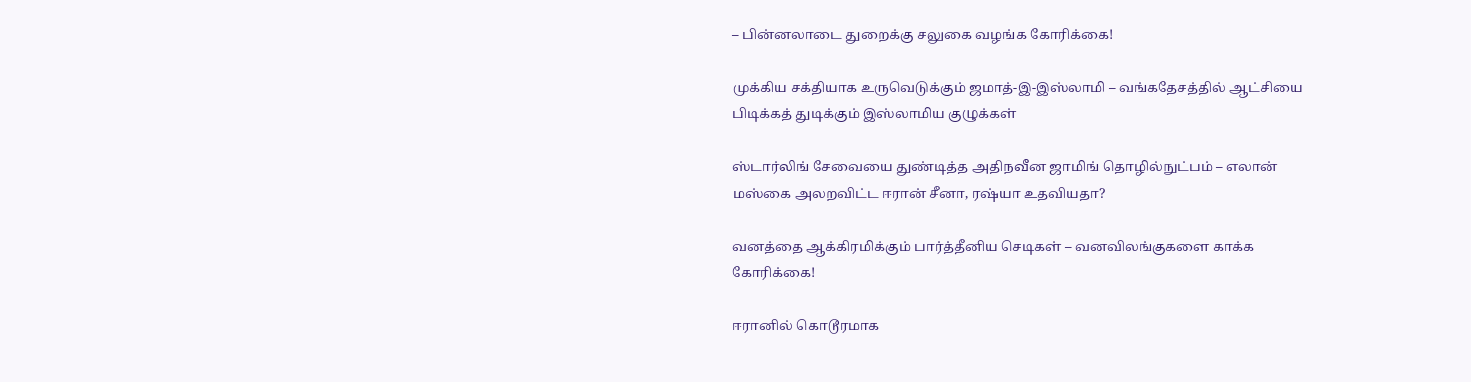– பின்னலாடை துறைக்கு சலுகை வழங்க கோரிக்கை!

முக்கிய சக்தியாக உருவெடுக்கும் ஜமாத்-இ-இஸ்லாமி – வங்கதேசத்தில் ஆட்சியை பிடிக்கத் துடிக்கும் இஸ்லாமிய குழுக்கள்

ஸ்டார்லிங் சேவையை துண்டித்த அதிநவீன ஜாமிங் தொழில்நுட்பம் – எலான் மஸ்கை அலறவிட்ட ஈரான் சீனா, ரஷ்யா உதவியதா?

வனத்தை ஆக்கிரமிக்கும் பார்த்தீனிய செடிகள் – வனவிலங்குகளை காக்க கோரிக்கை!

ஈரானில் கொடூரமாக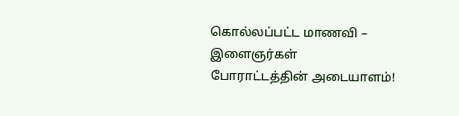கொல்லப்பட்ட மாணவி – இளைஞர்கள் போராட்டத்தின் அடையாளம்!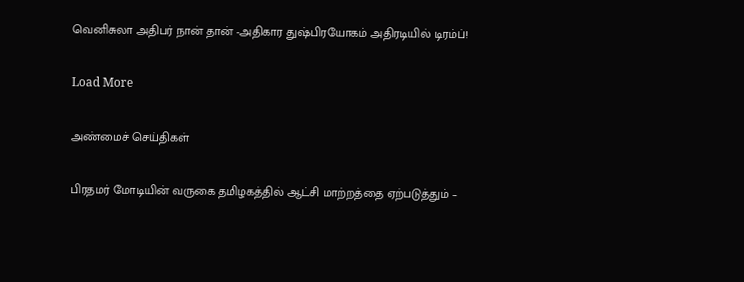வெனிசுலா அதிபர் நான் தான் -அதிகார துஷ்பிரயோகம் அதிரடியில் டிரம்ப்!

Load More

அண்மைச் செய்திகள்

பிரதமர் மோடியின் வருகை தமிழகத்தில் ஆட்சி மாற்றத்தை ஏற்படுத்தும் –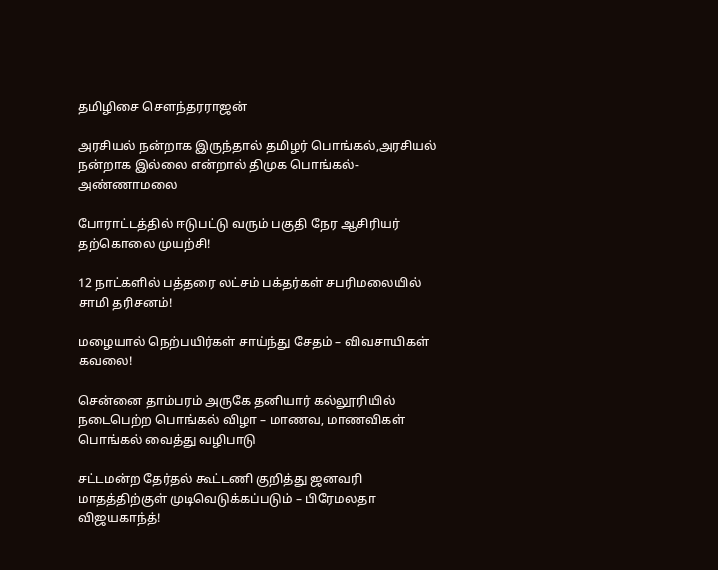தமிழிசை சௌந்தரராஜன்

அரசியல் நன்றாக இருந்தால் தமிழர் பொங்கல்,அரசியல் நன்றாக இல்லை என்றால் திமுக பொங்கல்- அண்ணாமலை

போராட்டத்தில் ஈடுபட்டு வரும் பகுதி நேர ஆசிரியர் தற்கொலை முயற்சி!

12 நாட்களில் பத்தரை லட்சம் பக்தர்கள் சபரிமலையில் சாமி தரிசனம்!

மழையால் நெற்பயிர்கள் சாய்ந்து சேதம் – விவசாயிகள் கவலை!

சென்னை தாம்பரம் அருகே தனியார் கல்லூரியில் நடைபெற்ற பொங்கல் விழா – மாணவ, மாணவிகள் பொங்கல் வைத்து வழிபாடு

சட்டமன்ற தேர்தல் கூட்டணி குறித்து ஜனவரி மாதத்திற்குள் முடிவெடுக்கப்படும் – பிரேமலதா விஜயகாந்த்!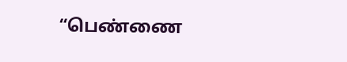“பெண்ணை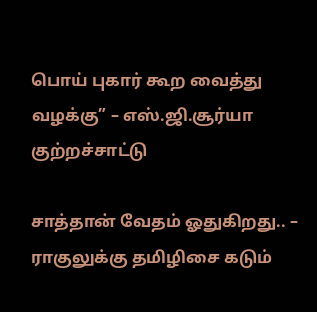பொய் புகார் கூற வைத்து வழக்கு” – எஸ்.ஜி.சூர்யா குற்றச்சாட்டு

சாத்தான் வேதம் ஓதுகிறது.. – ராகுலுக்கு தமிழிசை கடும்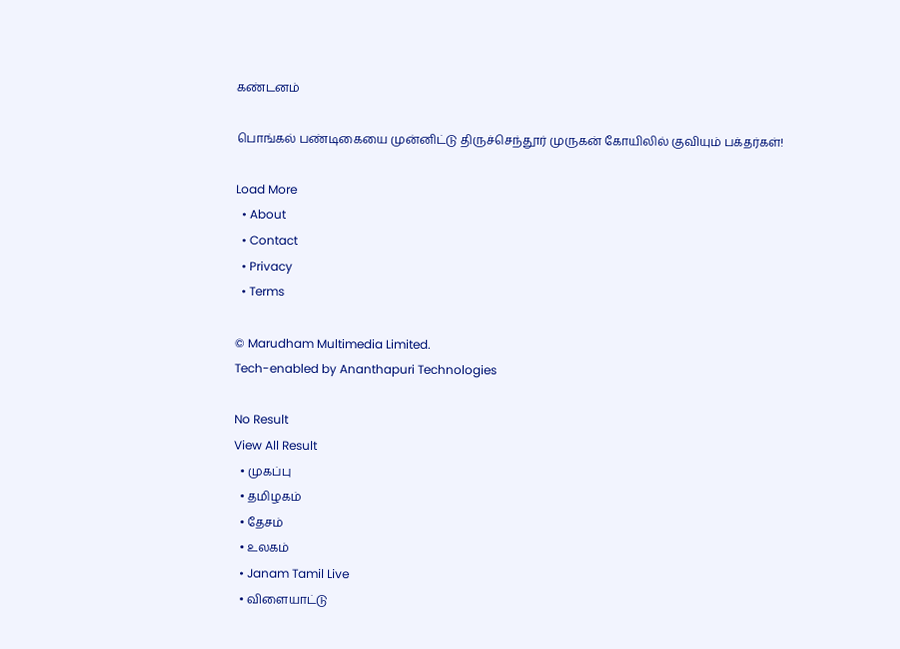கண்டனம்

பொங்கல் பண்டிகையை முன்னிட்டு திருச்செந்தூர் முருகன் கோயிலில் குவியும் பக்தர்கள்!

Load More
  • About
  • Contact
  • Privacy
  • Terms

© Marudham Multimedia Limited.
Tech-enabled by Ananthapuri Technologies

No Result
View All Result
  • முகப்பு
  • தமிழகம்
  • தேசம்
  • உலகம்
  • Janam Tamil Live
  • விளையாட்டு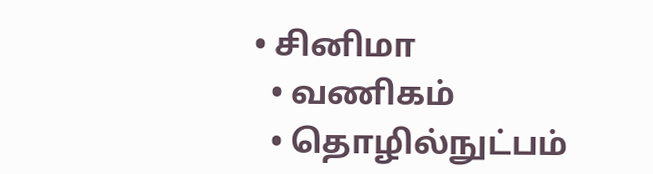• சினிமா
  • வணிகம்
  • தொழில்நுட்பம்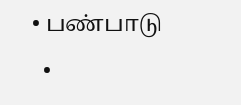• பண்பாடு
  •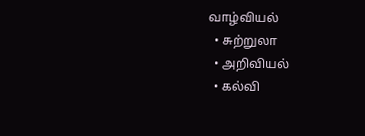வாழ்வியல்
  • சுற்றுலா
  • அறிவியல்
  • கல்வி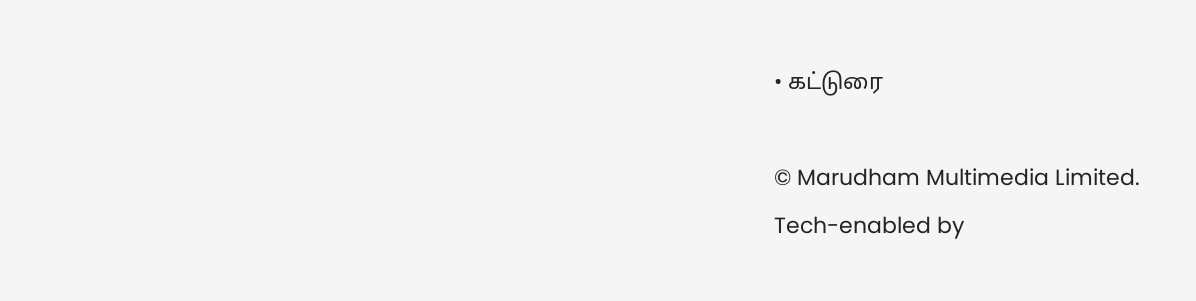• கட்டுரை

© Marudham Multimedia Limited.
Tech-enabled by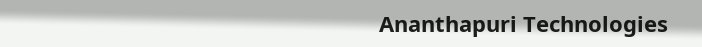Ananthapuri Technologies